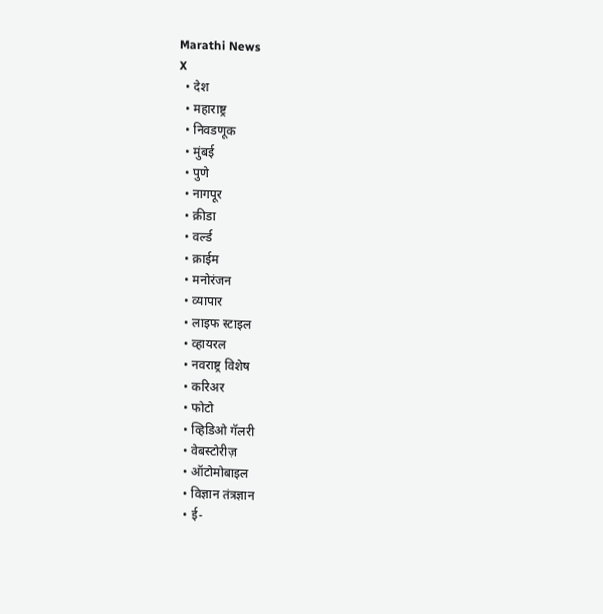Marathi News
X
  • देश
  • महाराष्ट्र
  • निवडणूक
  • मुंबई
  • पुणे
  • नागपूर
  • क्रीडा
  • वर्ल्ड
  • क्राईम
  • मनोरंजन
  • व्यापार
  • लाइफ स्टाइल
  • व्हायरल
  • नवराष्ट्र विशेष
  • करिअर
  • फोटो
  • व्हिडिओ गॅलरी
  • वेबस्टोरीज़
  • ऑटोमोबाइल
  • विज्ञान तंत्रज्ञान
  • ई-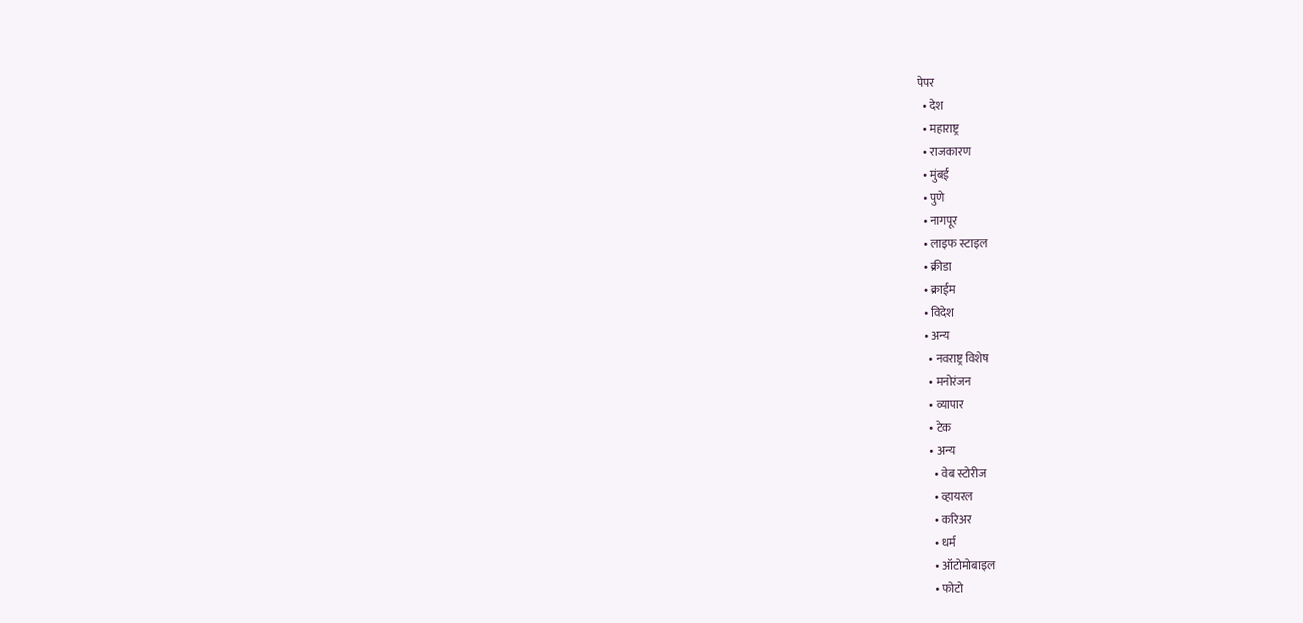पेपर
  • देश
  • महाराष्ट्र
  • राजकारण
  • मुंबई
  • पुणे
  • नागपूर
  • लाइफ स्टाइल
  • क्रीडा
  • क्राईम
  • विदेश
  • अन्य
    • नवराष्ट्र विशेष
    • मनोरंजन
    • व्यापार
    • टेक
    • अन्य
      • वेब स्टोरीज
      • व्हायरल
      • करिअर
      • धर्म
      • ऑटोमोबाइल
      • फोटो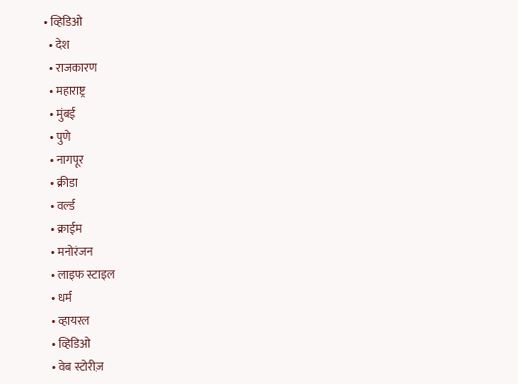• व्हिडिओ
  • देश
  • राजकारण
  • महाराष्ट्र
  • मुंबई
  • पुणे
  • नागपूर
  • क्रीडा
  • वर्ल्ड
  • क्राईम
  • मनोरंजन
  • लाइफ स्टाइल
  • धर्म
  • व्हायरल
  • व्हिडिओ
  • वेब स्टोरीज़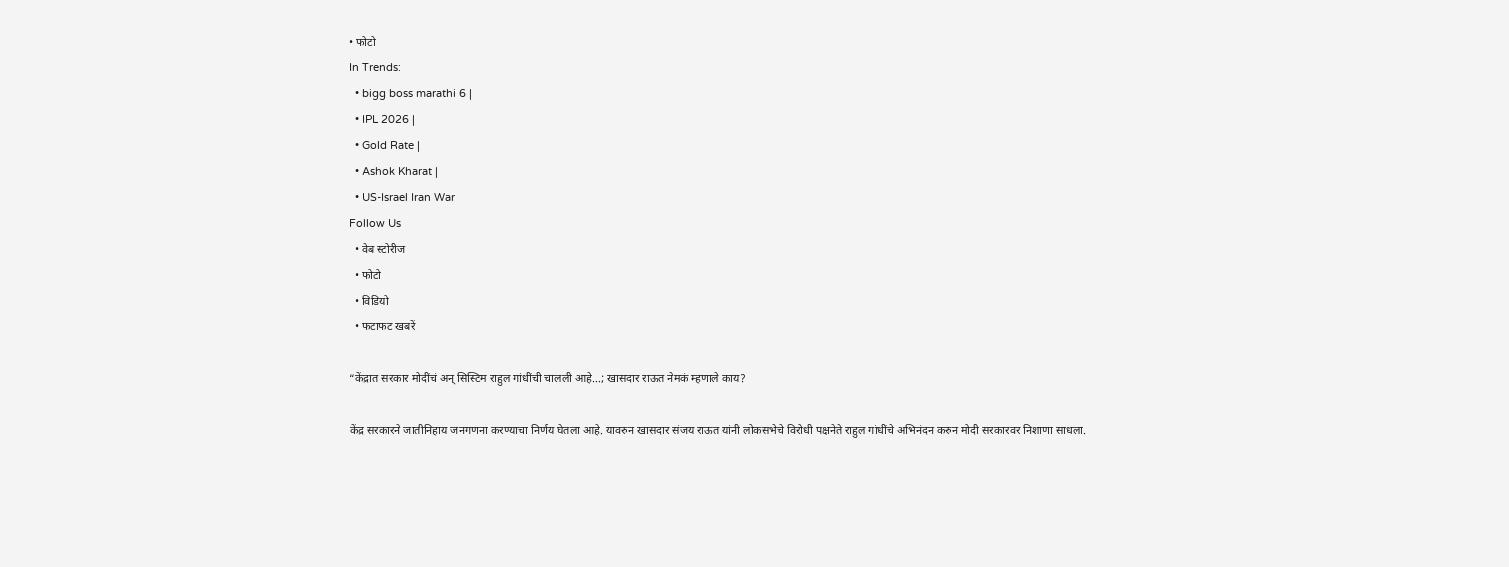• फोटो
In Trends:
  • bigg boss marathi 6 |
  • IPL 2026 |
  • Gold Rate |
  • Ashok Kharat |
  • US-Israel Iran War
Follow Us
  • वेब स्टोरीज
  • फोटो
  • विडियो
  • फटाफट खबरें

“केंद्रात सरकार मोदींचं अन् सिस्टिम राहुल गांधींची चालली आहे…; खासदार राऊत नेमकं म्हणाले काय?

केंद्र सरकारने जातीनिहाय जनगणना करण्याचा निर्णय घेतला आहे. यावरुन खासदार संजय राऊत यांनी लोकसभेचे विरोधी पक्षनेते राहुल गांधींचे अभिनंदन करुन मोदी सरकारवर निशाणा साधला.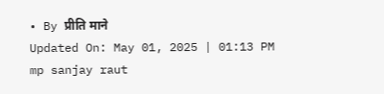• By प्रीति माने
Updated On: May 01, 2025 | 01:13 PM
mp sanjay raut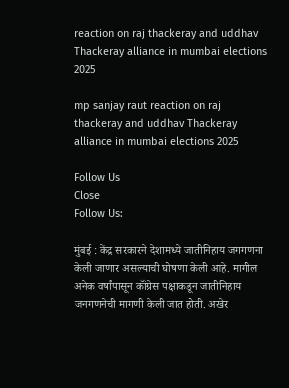reaction on raj thackeray and uddhav Thackeray alliance in mumbai elections 2025

mp sanjay raut reaction on raj thackeray and uddhav Thackeray alliance in mumbai elections 2025

Follow Us
Close
Follow Us:

मुंबई : केंद्र सरकारने देशामध्ये जातीनिहाय जगगणना केली जाणार असल्याची घोषणा केली आहे. मागील अनेक वर्षांपासून कॉंग्रेस पक्षाकडून जातीनिहाय जनगणनेची मागणी केली जात होती. अखेर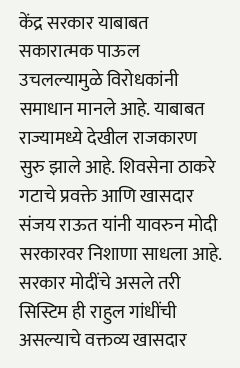केंद्र सरकार याबाबत सकारात्मक पाऊल उचलल्यामुळे विरोधकांनी समाधान मानले आहे. याबाबत राज्यामध्ये देखील राजकारण सुरु झाले आहे. शिवसेना ठाकरे गटाचे प्रवक्ते आणि खासदार संजय राऊत यांनी यावरुन मोदी सरकारवर निशाणा साधला आहे. सरकार मोदींचे असले तरी सिस्टिम ही राहुल गांधींची असल्याचे वक्तव्य खासदार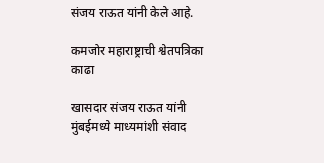संजय राऊत यांनी केले आहे.

कमजोर महाराष्ट्राची श्वेतपत्रिका काढा

खासदार संजय राऊत यांनी मुंबईमध्ये माध्यमांशी संवाद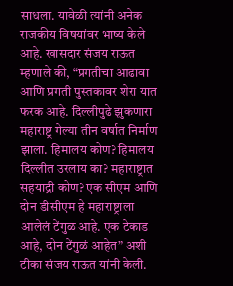साधला. यावेळी त्यांनी अनेक राजकीय विषयांवर भाष्य केले आहे. खासदार संजय राऊत म्हणाले की, “प्रगतीचा आढावा आणि प्रगती पुस्तकावर शेरा यात फरक आहे. दिल्लीपुढे झुकणारा महाराष्ट्र गेल्या तीन वर्षात निर्माण झाला. हिमालय कोण? हिमालय दिल्लीत उरलाय का? महाराष्ट्रात सहयाद्री कोण? एक सीएम आणि दोन डीसीएम हे महाराष्ट्राला आलेलं टेंगुळ आहे. एक टेकाड आहे, दोन टेंगुळं आहेत” अशी टीका संजय राऊत यांनी केली.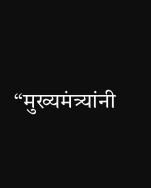“मुख्यमंत्र्यांनी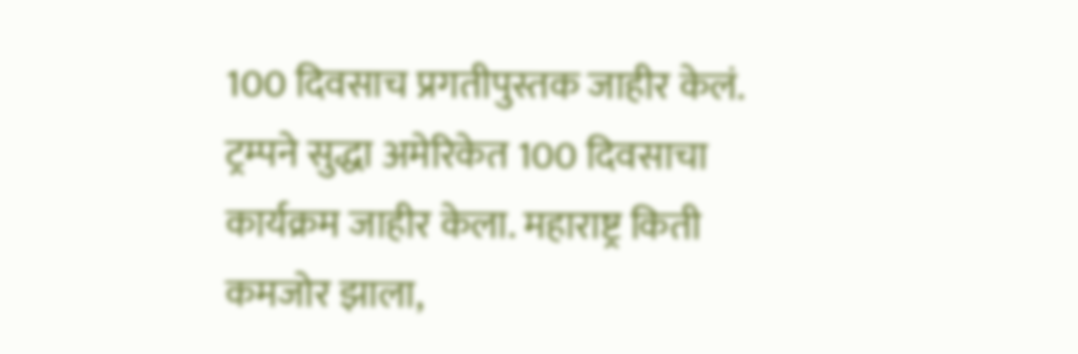100 दिवसाच प्रगतीपुस्तक जाहीर केलं. ट्रम्पने सुद्धा अमेरिकेत 100 दिवसाचा कार्यक्रम जाहीर केला. महाराष्ट्र किती कमजोर झाला,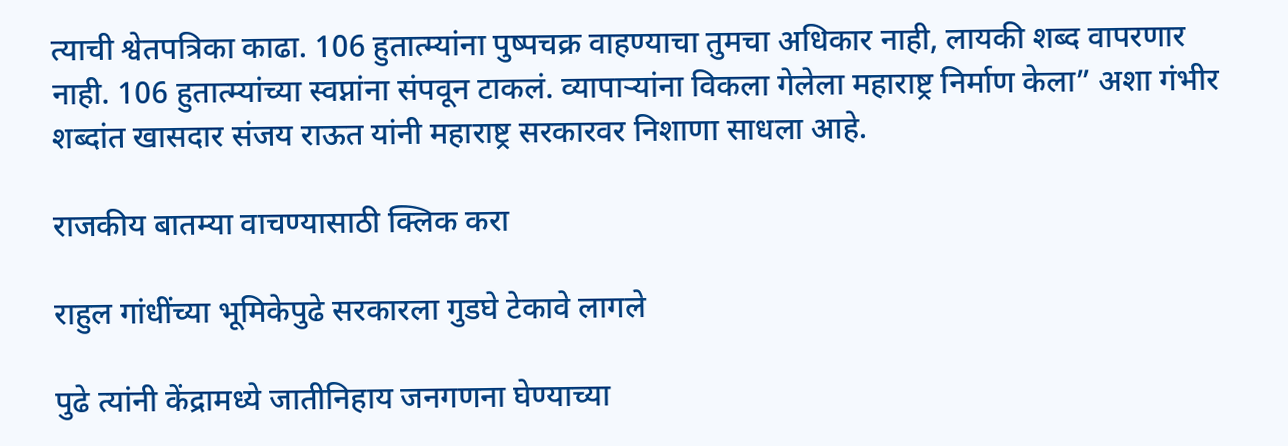त्याची श्वेतपत्रिका काढा. 106 हुतात्म्यांना पुष्पचक्र वाहण्याचा तुमचा अधिकार नाही, लायकी शब्द वापरणार नाही. 106 हुतात्म्यांच्या स्वप्नांना संपवून टाकलं. व्यापाऱ्यांना विकला गेलेला महाराष्ट्र निर्माण केला” अशा गंभीर शब्दांत खासदार संजय राऊत यांनी महाराष्ट्र सरकारवर निशाणा साधला आहे.

राजकीय बातम्या वाचण्यासाठी क्लिक करा

राहुल गांधींच्या भूमिकेपुढे सरकारला गुडघे टेकावे लागले

पुढे त्यांनी केंद्रामध्ये जातीनिहाय जनगणना घेण्याच्या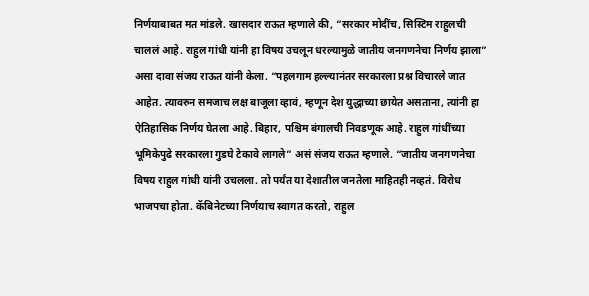निर्णयाबाबत मत मांडले. खासदार राऊत म्हणाले की, “सरकार मोदींच, सिस्टिम राहुलची चाललं आहे. राहुल गांधी यांनी हा विषय उचलून धरल्यामुळे जातीय जनगणनेचा निर्णय झाला” असा दावा संजय राऊत यांनी केला. “पहलगाम हल्ल्यानंतर सरकारला प्रश्न विचारले जात आहेत. त्यावरुन समजाच लक्ष बाजूला व्हावं, म्हणून देश युद्धाच्या छायेत असताना, त्यांनी हा ऐतिहासिक निर्णय घेतला आहे. बिहार, पश्चिम बंगालची निवडणूक आहे. राहुल गांधींच्या भूमिकेपुढे सरकारला गुडघे टेकावे लागले” असं संजय राऊत म्हणाले. “जातीय जनगणनेचा विषय राहुल गांधी यांनी उचलला. तो पर्यंत या देशातील जनतेला माहितही नव्हतं. विरोध भाजपचा होता. कॅबिनेटच्या निर्णयाच स्वागत करतो, राहुल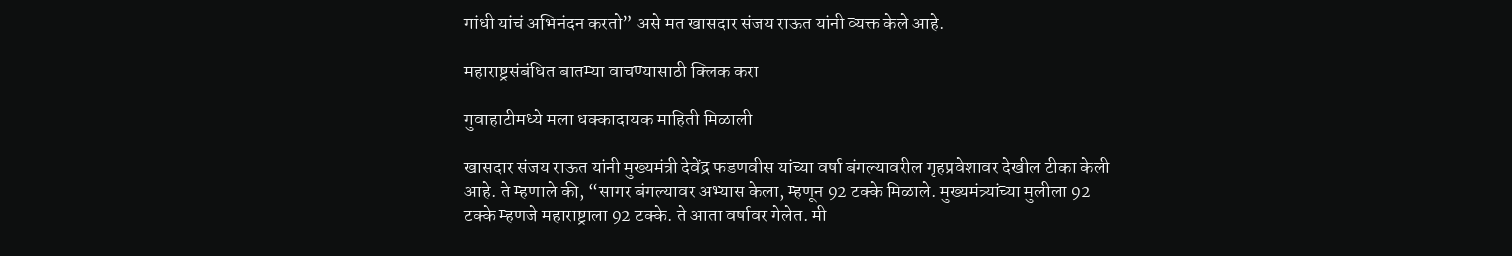गांधी यांचं अभिनंदन करतो” असे मत खासदार संजय राऊत यांनी व्यक्त केले आहे.

महाराष्ट्रसंबंधित बातम्या वाचण्यासाठी क्लिक करा

गुवाहाटीमध्ये मला धक्कादायक माहिती मिळाली

खासदार संजय राऊत यांनी मुख्यमंत्री देवेंद्र फडणवीस यांच्या वर्षा बंगल्यावरील गृहप्रवेशावर देखील टीका केली आहे. ते म्हणाले की, “सागर बंगल्यावर अभ्यास केला, म्हणून 92 टक्के मिळाले. मुख्यमंत्र्यांच्या मुलीला 92 टक्के म्हणजे महाराष्ट्राला 92 टक्के. ते आता वर्षावर गेलेत. मी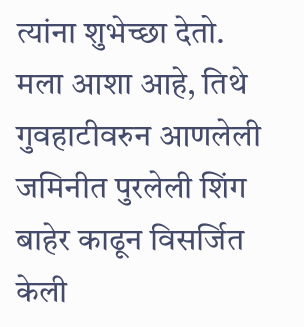त्यांना शुभेच्छा देतो. मला आशा आहे, तिथे गुवहाटीवरुन आणलेली जमिनीत पुरलेली शिंग बाहेर काढून विसर्जित केली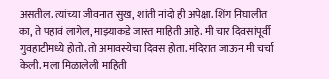असतील. त्यांच्या जीवनात सुख, शांती नांदो ही अपेक्षा. शिंग निघालीत का, ते पहावं लागेल, माझ्याकडे जास्त माहिती आहे. मी चार दिवसांपूर्वी गुवहाटीमध्ये होतो. तो अमावस्येचा दिवस होता. मंदिरात जाऊन मी चर्चा केली. मला मिळालेली माहिती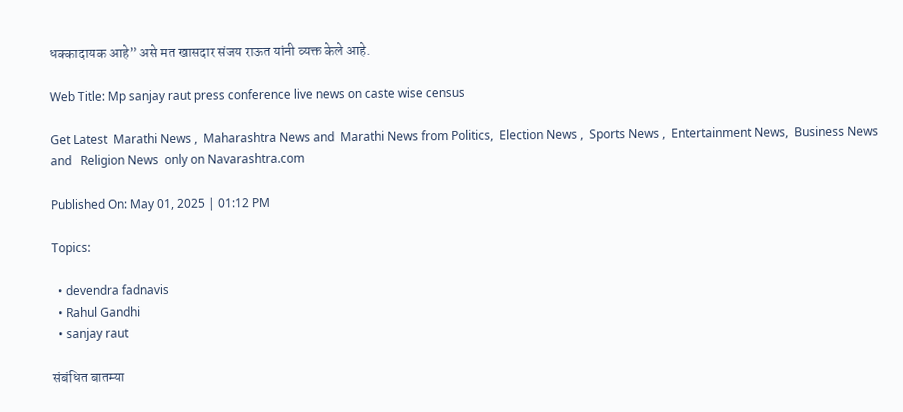धक्कादायक आहे” असे मत खासदार संजय राऊत यांनी व्यक्त केले आहे.

Web Title: Mp sanjay raut press conference live news on caste wise census

Get Latest  Marathi News ,  Maharashtra News and  Marathi News from Politics,  Election News ,  Sports News ,  Entertainment News,  Business News and   Religion News  only on Navarashtra.com

Published On: May 01, 2025 | 01:12 PM

Topics:

  • devendra fadnavis
  • Rahul Gandhi
  • sanjay raut

संबंधित बातम्या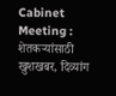Cabinet Meeting : शेतकऱ्यांसाठी खुशखबर, दिव्यांग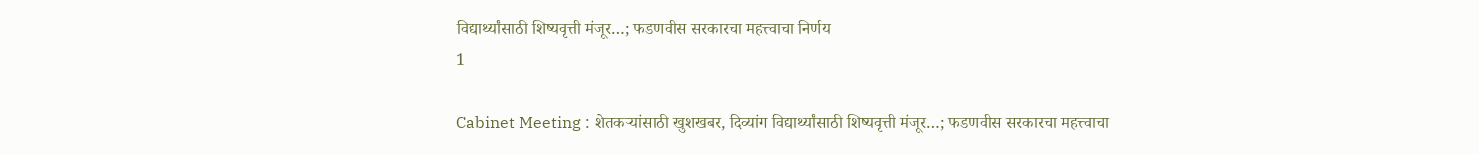विद्यार्थ्यांसाठी शिष्यवृत्ती मंजूर…; फडणवीस सरकारचा महत्त्वाचा निर्णय
1

Cabinet Meeting : शेतकऱ्यांसाठी खुशखबर, दिव्यांग विद्यार्थ्यांसाठी शिष्यवृत्ती मंजूर…; फडणवीस सरकारचा महत्त्वाचा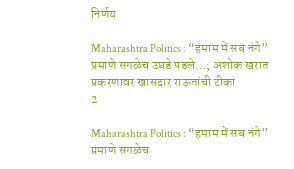निर्णय

Maharashtra Politics : “हमाम में सब नंगे” प्रमाणे सगळेच उघडे पडले…; अशोक खरात प्रकरणावर खासदार राऊतांची टीका
2

Maharashtra Politics : “हमाम में सब नंगे” प्रमाणे सगळेच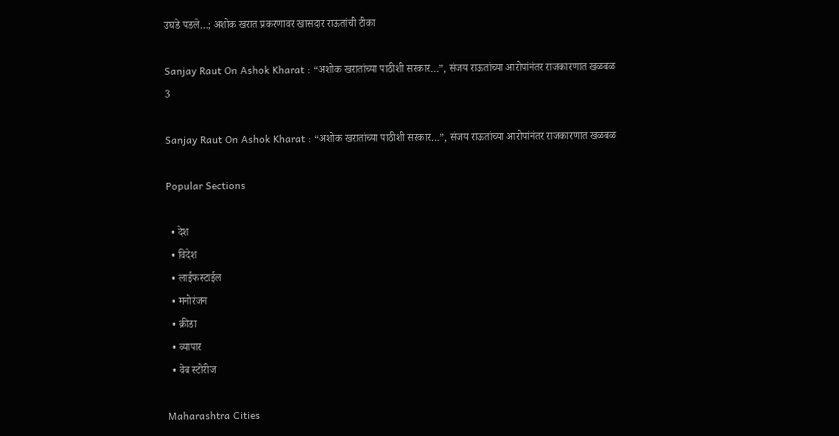उघडे पडले…; अशोक खरात प्रकरणावर खासदार राऊतांची टीका

Sanjay Raut On Ashok Kharat : “अशोक खरातांच्या पाठीशी सरकार…”, संजय राऊतांच्या आरोपांनंतर राजकारणात खळबळ
3

Sanjay Raut On Ashok Kharat : “अशोक खरातांच्या पाठीशी सरकार…”, संजय राऊतांच्या आरोपांनंतर राजकारणात खळबळ

Popular Sections

  • देश
  • विदेश
  • लाईफस्टाईल
  • मनोरंजन
  • क्रीडा
  • व्यापार
  • वेब स्टोरीज

Maharashtra Cities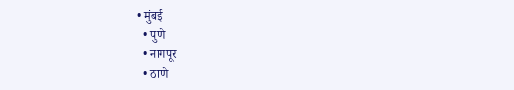• मुंबई
  • पुणे
  • नागपूर
  • ठाणे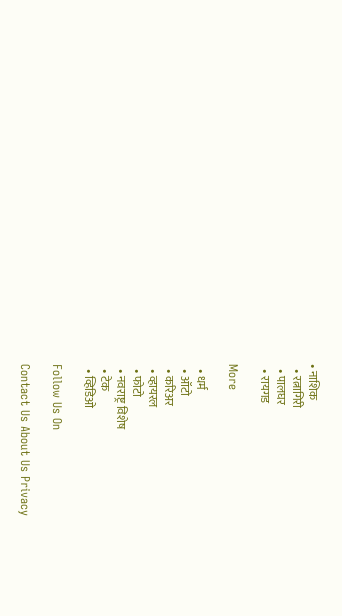• नाशिक
  • रत्नागिरी
  • पालघर
  • रायगड

More

  • धर्म
  • ऑटो
  • करिअर
  • व्हायरल
  • फोटो
  • नवराष्ट्र विशेष
  • टेक
  • व्हिडिओ

Follow Us On

Contact Us About Us Privacy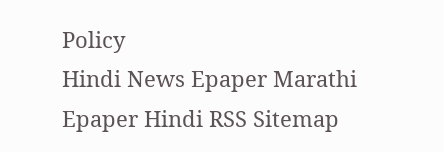Policy
Hindi News Epaper Marathi Epaper Hindi RSS Sitemap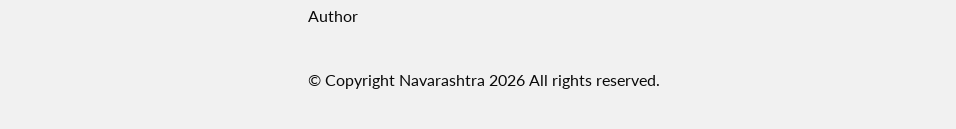Author

© Copyright Navarashtra 2026 All rights reserved.